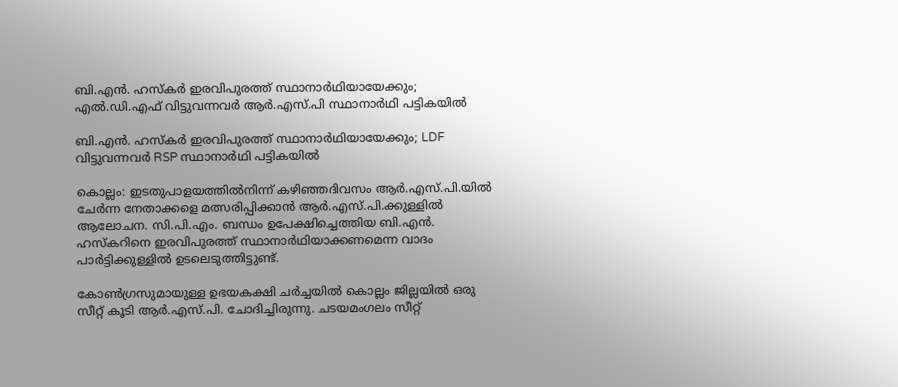ബി.എൻ. ഹസ്കർ ഇരവിപുരത്ത് സ്ഥാനാർഥിയായേക്കും; എൽ.ഡി.എഫ് വിട്ടുവന്നവർ ആർ.എസ്.പി സ്ഥാനാർഥി പട്ടികയിൽ

ബി.എൻ. ഹസ്കർ ഇരവിപുരത്ത് സ്ഥാനാർഥിയായേക്കും; LDF വിട്ടുവന്നവർ RSP സ്ഥാനാർഥി പട്ടികയിൽ

കൊല്ലം: ഇടതുപാളയത്തിൽനിന്ന് കഴിഞ്ഞദിവസം ആർ.എസ്.പി.യിൽ ചേർന്ന നേതാക്കളെ മത്സരിപ്പിക്കാൻ ആർ.എസ്.പി.ക്കുള്ളിൽ ആലോചന. സി.പി.എം. ബന്ധം ഉപേക്ഷിച്ചെത്തിയ ബി.എൻ. ഹസ്കറിനെ ഇരവിപുരത്ത് സ്ഥാനാർഥിയാക്കണമെന്ന വാദം പാർട്ടിക്കുള്ളിൽ ഉടലെടുത്തിട്ടുണ്ട്.

കോൺഗ്രസുമായുള്ള ഉഭയകക്ഷി ചർച്ചയിൽ കൊല്ലം ജില്ലയിൽ ഒരു സീറ്റ് കൂടി ആർ.എസ്.പി. ചോദിച്ചിരുന്നു. ചടയമംഗലം സീറ്റ്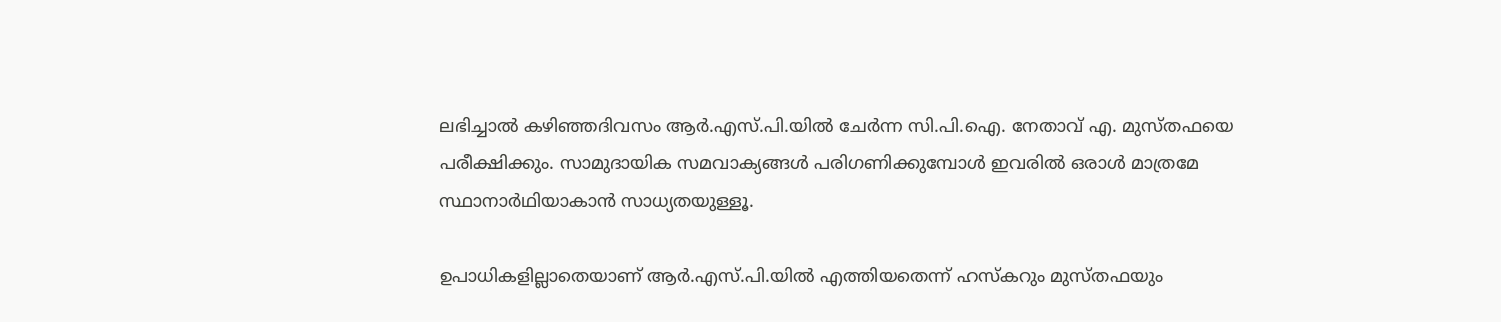ലഭിച്ചാൽ കഴിഞ്ഞദിവസം ആർ.എസ്.പി.യിൽ ചേർന്ന സി.പി.ഐ. നേതാവ് എ. മുസ്തഫയെ പരീക്ഷിക്കും. സാമുദായിക സമവാക്യങ്ങൾ പരിഗണിക്കുമ്പോൾ ഇവരിൽ ഒരാൾ മാത്രമേ സ്ഥാനാർഥിയാകാൻ സാധ്യതയുള്ളൂ.

ഉപാധികളില്ലാതെയാണ് ആർ.എസ്.പി.യിൽ എത്തിയതെന്ന് ഹസ്കറും മുസ്തഫയും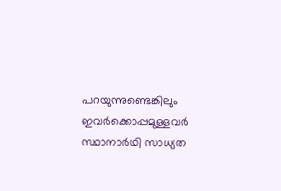പറയുന്നുണ്ടെങ്കിലും ഇവർക്കൊപ്പമുള്ളവർ സ്ഥാനാർഥി സാധ്യത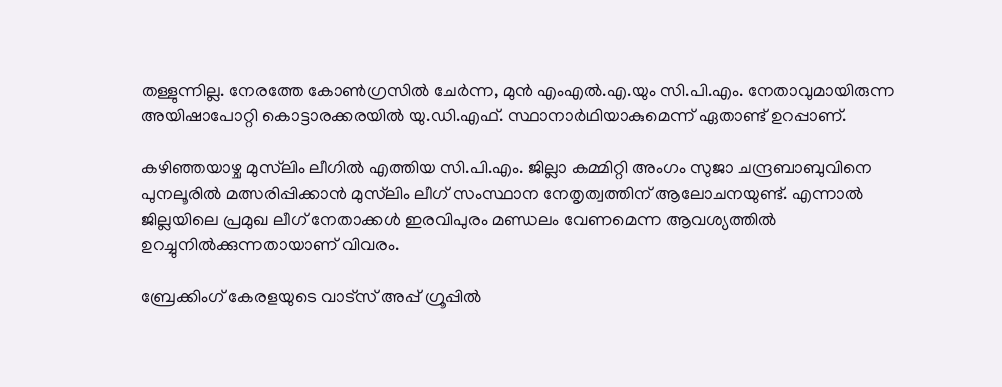തള്ളുന്നില്ല. നേരത്തേ കോൺഗ്രസിൽ ചേർന്ന, മുൻ എംഎൽ.എ.യും സി.പി.എം. നേതാവുമായിരുന്ന അയിഷാപോറ്റി കൊട്ടാരക്കരയിൽ യു.ഡി.എഫ്. സ്ഥാനാർഥിയാകുമെന്ന് ഏതാണ്ട് ഉറപ്പാണ്.

കഴിഞ്ഞയാഴ്ച മുസ്‌ലിം ലീഗിൽ എത്തിയ സി.പി.എം. ജില്ലാ കമ്മിറ്റി അംഗം സുജാ ചന്ദ്രബാബുവിനെ പുനലൂരിൽ മത്സരിപ്പിക്കാൻ മുസ്‌ലിം ലീഗ് സംസ്ഥാന നേതൃത്വത്തിന് ആലോചനയുണ്ട്. എന്നാൽ ജില്ലയിലെ പ്രമുഖ ലീഗ് നേതാക്കൾ ഇരവിപുരം മണ്ഡലം വേണമെന്ന ആവശ്യത്തിൽ ഉറച്ചുനിൽക്കുന്നതായാണ് വിവരം.

ബ്രേക്കിംഗ് കേരളയുടെ വാട്സ് അപ്പ് ഗ്രൂപ്പിൽ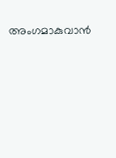അംഗമാകുവാൻ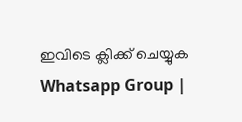ഇവിടെ ക്ലിക്ക് ചെയ്യുക Whatsapp Group |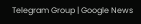Telegram Group | Google News